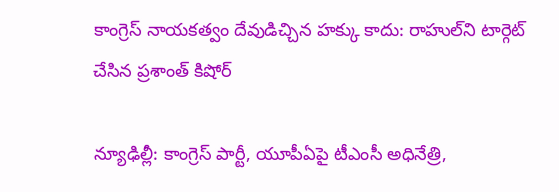కాంగ్రెస్‌ నాయకత్వం దేవుడిచ్చిన హక్కు కాదు: రాహుల్‌ని టార్గెట్ చేసిన ప్రశాంత్ కిషోర్

న్యూఢిల్లీ: కాంగ్రెస్ పార్టీ, యూపీఏపై టీఎంసీ అధినేత్రి,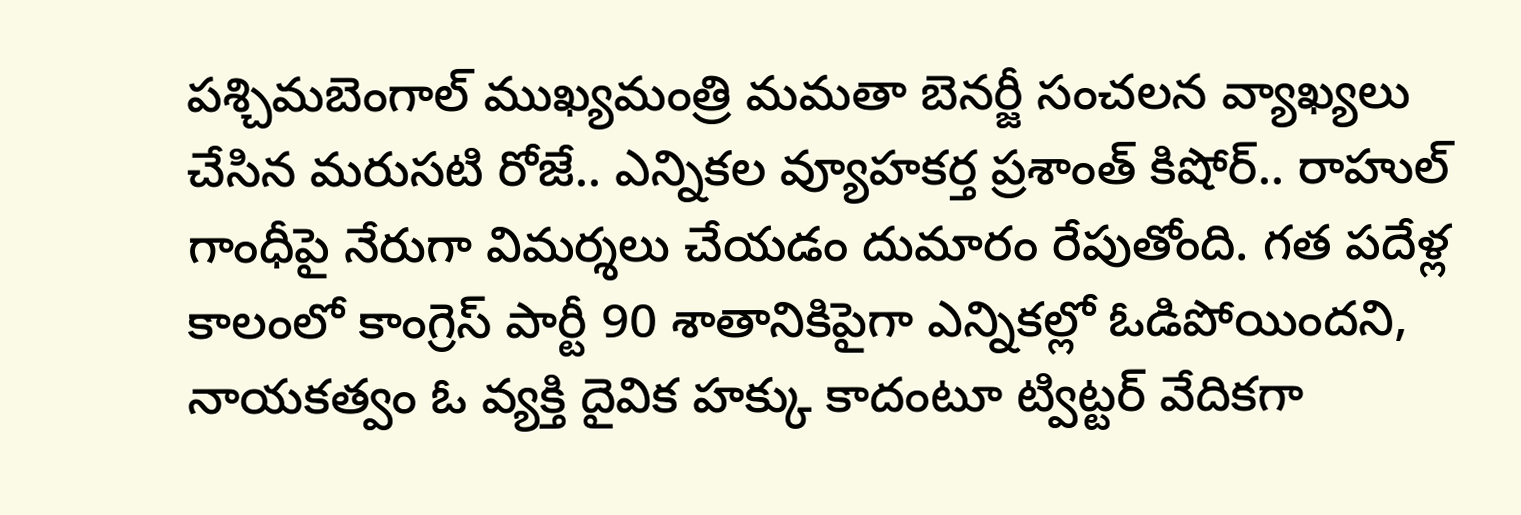పశ్చిమబెంగాల్ ముఖ్యమంత్రి మమతా బెనర్జీ సంచలన వ్యాఖ్యలు చేసిన మరుసటి రోజే.. ఎన్నికల వ్యూహకర్త ప్రశాంత్ కిషోర్.. రాహుల్ గాంధీపై నేరుగా విమర్శలు చేయడం దుమారం రేపుతోంది. గత పదేళ్ల కాలంలో కాంగ్రెస్ పార్టీ 90 శాతానికిపైగా ఎన్నికల్లో ఓడిపోయిందని, నాయకత్వం ఓ వ్యక్తి దైవిక హక్కు కాదంటూ ట్విట్టర్ వేదికగా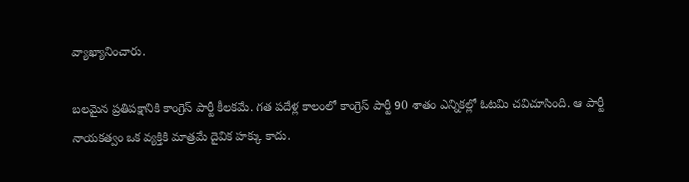వ్యాఖ్యానించారు.

బలమైన ప్రతిపక్షానికి కాంగ్రెస్ పార్టీ కీలకమే. గత పదేళ్ల కాలంలో కాంగ్రెస్ పార్టీ 90 శాతం ఎన్నికల్లో ఓటమి చవిచూసింది. ఆ పార్టీ నాయకత్వం ఒక వ్యక్తికి మాత్రమే దైవిక హక్కు కాదు.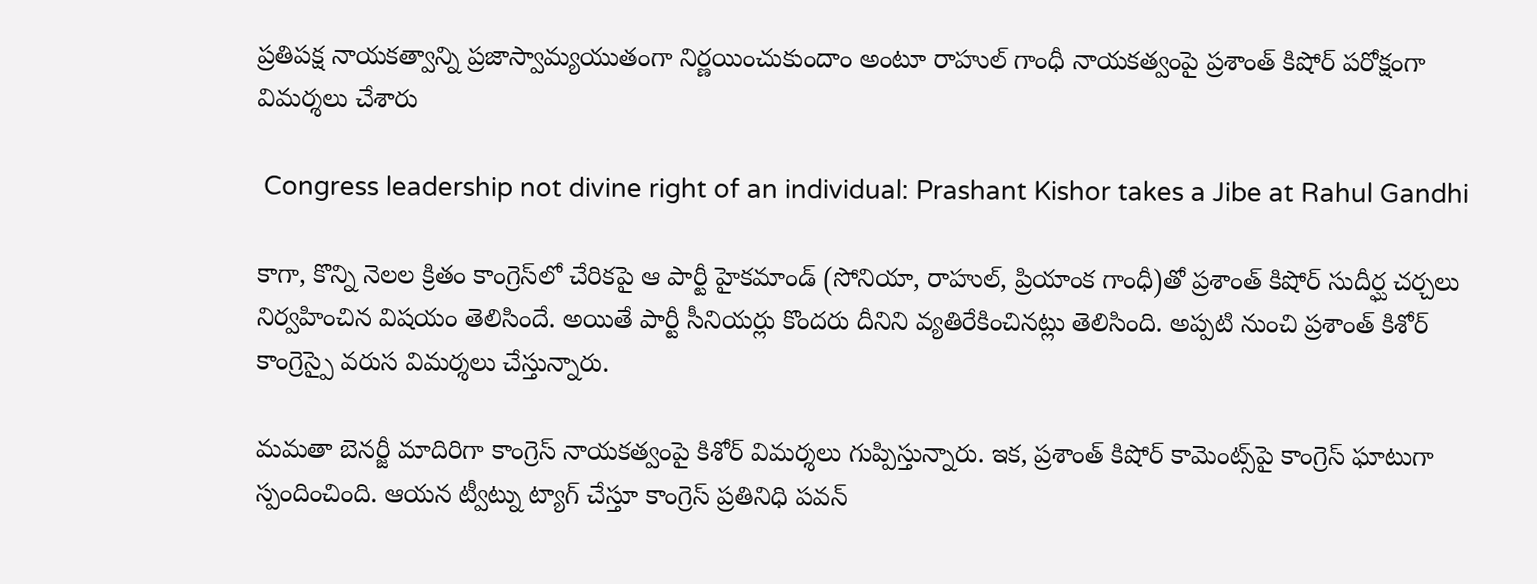ప్రతిపక్ష నాయకత్వాన్ని ప్రజాస్వామ్యయుతంగా నిర్ణయించుకుందాం అంటూ రాహుల్ గాంధీ నాయకత్వంపై ప్రశాంత్ కిషోర్ పరోక్షంగా విమర్శలు చేశారు

 Congress leadership not divine right of an individual: Prashant Kishor takes a Jibe at Rahul Gandhi

కాగా, కొన్ని నెల‌ల క్రితం కాంగ్రెస్‌లో చేరికపై ఆ పార్టీ హైకమాండ్ (సోనియా, రాహుల్, ప్రియాంక గాంధీ)తో ప్ర‌శాంత్ కిషోర్ సుదీర్ఘ చ‌ర్చ‌లు నిర్వ‌హించిన విషయం తెలిసిందే. అయితే పార్టీ సీనియర్లు కొందరు దీనిని వ్యతిరేకించినట్లు తెలిసింది. అప్పటి నుంచి ప్రశాంత్ కిశోర్ కాంగ్రెస్పై వరుస విమర్శలు చేస్తున్నారు.

మమతా బెనర్జీ మాదిరిగా కాంగ్రెస్ నాయకత్వంపై కిశోర్ విమర్శలు గుప్పిస్తున్నారు. ఇక, ప్రశాంత్ కిషోర్ కామెంట్స్‌పై కాంగ్రెస్ ఘాటుగా స్పందించింది. ఆయన ట్వీట్ను ట్యాగ్ చేస్తూ కాంగ్రెస్ ప్రతినిధి పవన్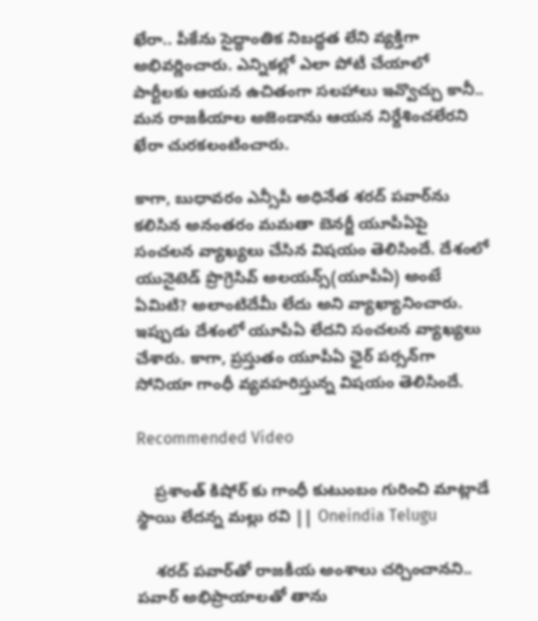ఖేరా.. పీకేను సైద్ధాంతిక నిబద్ధత లేని వ్యక్తిగా అభివర్ణించారు. ఎన్నికల్లో ఎలా పోటీ చేయాలో పార్టీలకు ఆయన ఉచితంగా సలహాలు ఇవ్వొచ్చు కానీ.. మన రాజకీయాల అజెండాను ఆయన నిర్దేశించలేరని ఖేరా చురకలంటించారు.

కాగా, బుధావరం ఎన్సీపీ అధినేత శరద్ పవార్‌ను కలిసిన అనంతరం మమతా బెనర్జీ యూపీఏపై సంచలన వ్యాఖ్యలు చేసిన విషయం తెలిసిందే. దేశంలో యునైటెడ్ ప్రొగ్రెసివ్ అలయన్స్(యూపీఏ) అంటే ఏమిటి? అలాంటిదేమీ లేదు అని వ్యాఖ్యానించారు. ఇప్పుడు దేశంలో యూపీఏ లేదని సంచలన వ్యాఖ్యలు చేశారు. కాగా, ప్రస్తుతం యూపీఏ ఛైర్ పర్సన్‌గా సోనియా గాంధీ వ్యవహరిస్తున్న విషయం తెలిసిందే.

Recommended Video

    ప్రశాంత్ కిషోర్ కు గాంధీ కుటుంబం గురించి మాట్లాడే స్థాయి లేదన్న మల్లు రవి || Oneindia Telugu

    శర‌ద్ ప‌వార్‌తో రాజ‌కీయ అంశాలు చ‌ర్చించాన‌ని.. ప‌వార్ అభిప్రాయాల‌తో తాను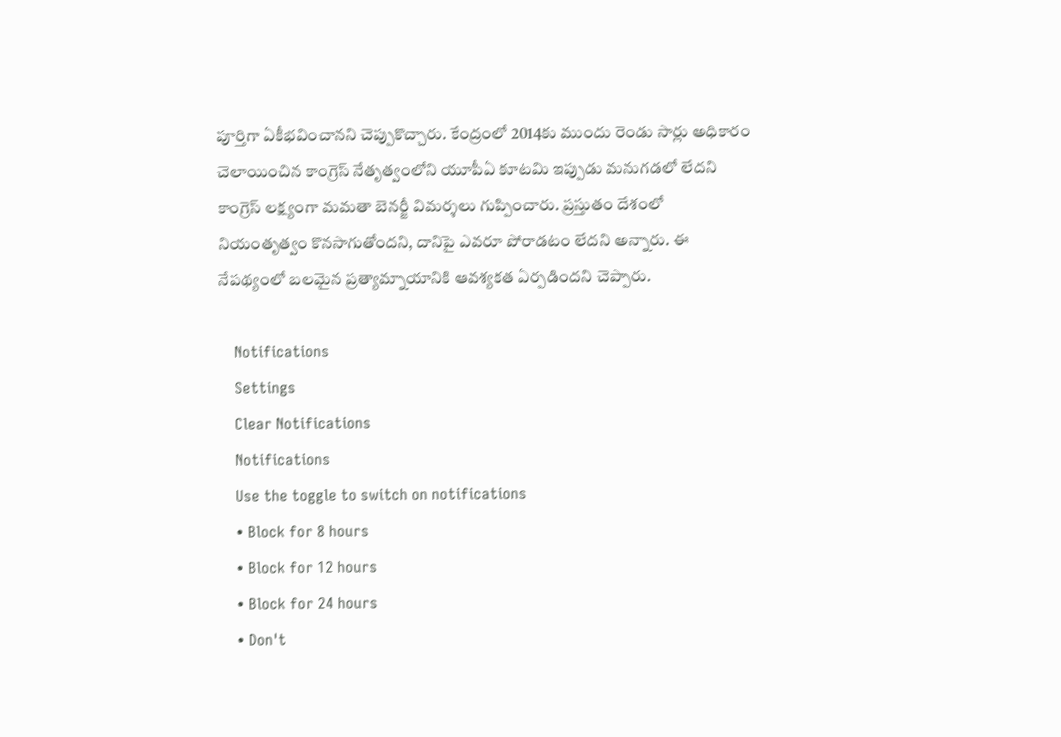పూర్తిగా ఏకీభ‌వించాన‌ని చెప్పుకొచ్చారు. కేంద్రంలో 2014కు ముందు రెండు సార్లు అధికారం చెలాయించిన కాంగ్రెస్ నేతృత్వంలోని యూపీఏ కూటమి ఇప్పుడు మనుగడలో లేదని కాంగ్రెస్ ల‌క్ష్యంగా మమతా బెనర్జీ విమ‌ర్శ‌లు గుప్పించారు. ప్రస్తుతం దేశంలో నియంతృత్వం కొనసాగుతోందని, దానిపై ఎవరూ పోరాడటం లేదని అన్నారు. ఈ నేపథ్యంలో బలమైన ప్రత్యామ్నాయానికి ఆవశ్యకత ఏర్పడిందని చెప్పారు.

    Notifications
    Settings
    Clear Notifications
    Notifications
    Use the toggle to switch on notifications
    • Block for 8 hours
    • Block for 12 hours
    • Block for 24 hours
    • Don't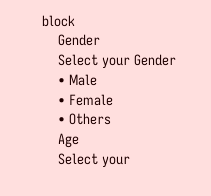block
    Gender
    Select your Gender
    • Male
    • Female
    • Others
    Age
    Select your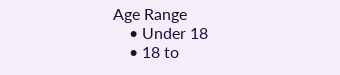Age Range
    • Under 18
    • 18 to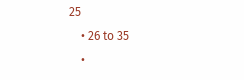25
    • 26 to 35
    •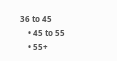36 to 45
    • 45 to 55
    • 55+